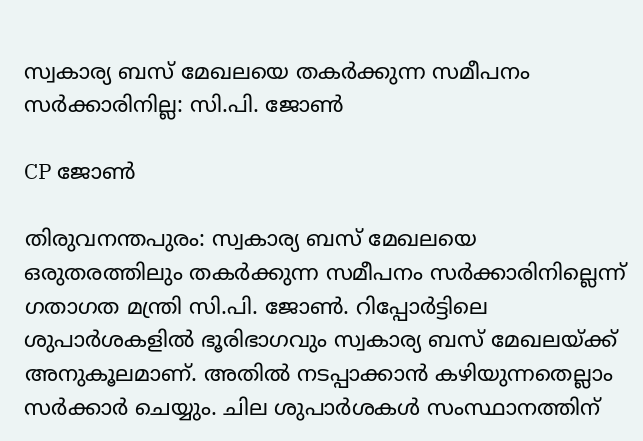സ്വകാര്യ ബസ് മേഖലയെ തകർക്കുന്ന സമീപനം സർക്കാരിനില്ല: സി.പി. ജോൺ

CP ജോൺ

തിരുവനന്തപുരം: സ്വകാര്യ ബസ് മേഖലയെ ഒരുതരത്തിലും തകർക്കുന്ന സമീപനം സർക്കാരിനില്ലെന്ന് ഗതാഗത മന്ത്രി സി.പി. ജോൺ. റിപ്പോർട്ടിലെ ശുപാർശകളിൽ ഭൂരിഭാഗവും സ്വകാര്യ ബസ് മേഖലയ്ക്ക് അനുകൂലമാണ്. അതിൽ നടപ്പാക്കാൻ കഴിയുന്നതെല്ലാം സർക്കാർ ചെയ്യും. ചില ശുപാർശകൾ സംസ്ഥാനത്തിന്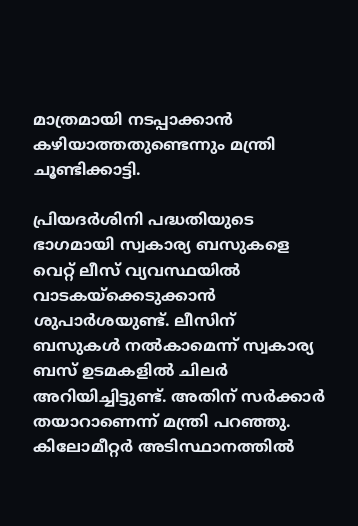മാത്രമായി നടപ്പാക്കാൻ കഴിയാത്തതുണ്ടെന്നും മന്ത്രി ചൂണ്ടിക്കാട്ടി.

പ്രിയദർശിനി പദ്ധതിയുടെ ഭാഗമായി സ്വകാര്യ ബസുകളെ വെറ്റ് ലീസ് വ്യവസ്ഥയിൽ വാടകയ്ക്കെടുക്കാൻ ശുപാർശയുണ്ട്. ലീസിന് ബസുകൾ നൽകാമെന്ന് സ്വകാര്യ ബസ് ഉടമകളിൽ ചിലർ അറിയിച്ചിട്ടുണ്ട്. അതിന് സർക്കാർ തയാറാണെന്ന് മന്ത്രി പറഞ്ഞു. കിലോമീറ്റർ അടിസ്ഥാനത്തിൽ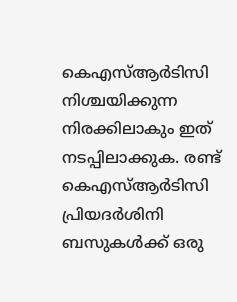കെഎസ്ആർടിസി നിശ്ചയിക്കുന്ന നിരക്കിലാകും ഇത് നടപ്പിലാക്കുക. രണ്ട് കെഎസ്ആർടിസി പ്രിയദർശിനി ബസുകൾക്ക് ഒരു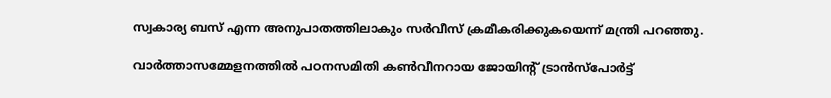സ്വകാര്യ ബസ് എന്ന അനുപാതത്തിലാകും സർവീസ് ക്രമീകരിക്കുകയെന്ന് മന്ത്രി പറഞ്ഞു.

വാർത്താസമ്മേളനത്തിൽ പഠനസമിതി കൺവീനറായ ജോയിന്‍റ് ട്രാൻസ്പോർട്ട്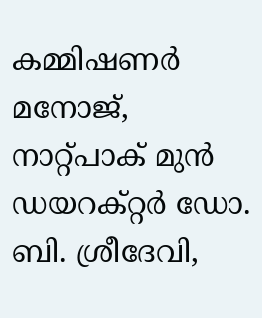കമ്മിഷണർ മനോജ്, നാറ്റ്പാക് മുൻ ഡയറക്റ്റർ ഡോ. ബി. ശ്രീദേവി,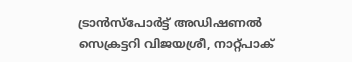ട്രാൻസ്പോർട്ട് അഡിഷണൽ സെക്രട്ടറി വിജയശ്രീ, നാറ്റ്പാക്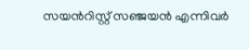സയന്‍റിസ്റ്റ് സഞ്ജയൻ എന്നിവർ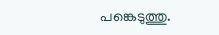പങ്കെടുത്തു.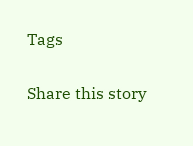Tags

Share this story